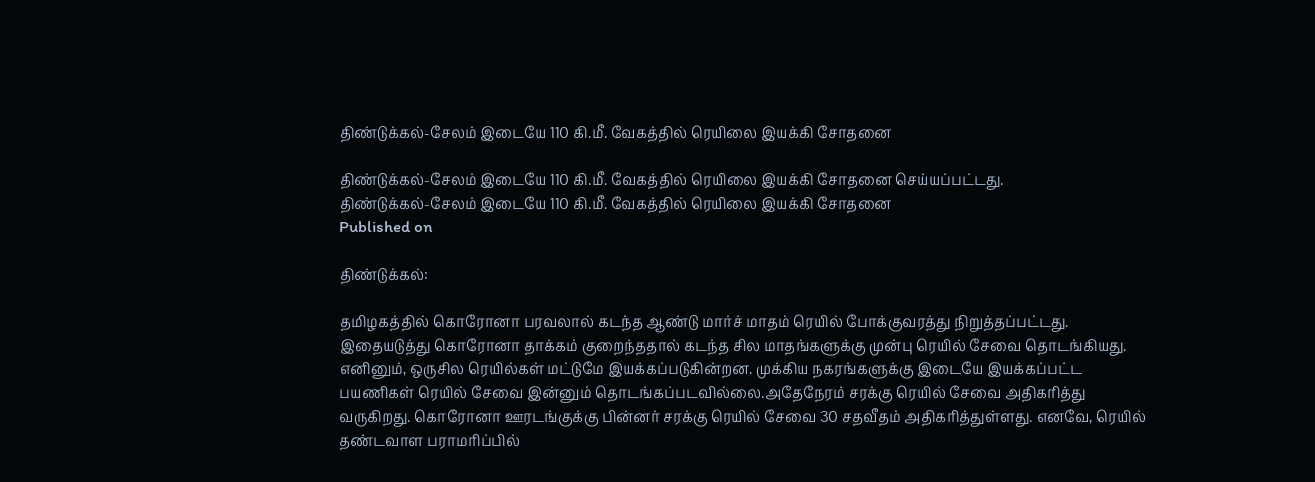திண்டுக்கல்-சேலம் இடையே 110 கி.மீ. வேகத்தில் ரெயிலை இயக்கி சோதனை

திண்டுக்கல்-சேலம் இடையே 110 கி.மீ. வேகத்தில் ரெயிலை இயக்கி சோதனை செய்யப்பட்டது.
திண்டுக்கல்-சேலம் இடையே 110 கி.மீ. வேகத்தில் ரெயிலை இயக்கி சோதனை
Published on

திண்டுக்கல்:

தமிழகத்தில் கொரோனா பரவலால் கடந்த ஆண்டு மார்ச் மாதம் ரெயில் போக்குவரத்து நிறுத்தப்பட்டது. இதையடுத்து கொரோனா தாக்கம் குறைந்ததால் கடந்த சில மாதங்களுக்கு முன்பு ரெயில் சேவை தொடங்கியது. எனினும், ஒருசில ரெயில்கள் மட்டுமே இயக்கப்படுகின்றன. முக்கிய நகரங்களுக்கு இடையே இயக்கப்பட்ட பயணிகள் ரெயில் சேவை இன்னும் தொடங்கப்படவில்லை.அதேநேரம் சரக்கு ரெயில் சேவை அதிகரித்து வருகிறது. கொரோனா ஊரடங்குக்கு பின்னர் சரக்கு ரெயில் சேவை 30 சதவீதம் அதிகரித்துள்ளது. எனவே, ரெயில் தண்டவாள பராமரிப்பில்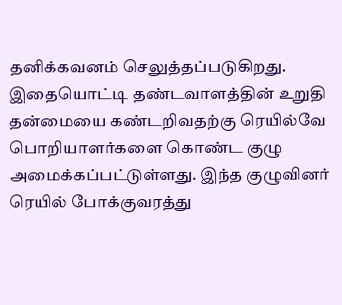தனிக்கவனம் செலுத்தப்படுகிறது. இதையொட்டி தண்டவாளத்தின் உறுதி தன்மையை கண்டறிவதற்கு ரெயில்வே பொறியாளர்களை கொண்ட குழு அமைக்கப்பட்டுள்ளது. இந்த குழுவினர் ரெயில் போக்குவரத்து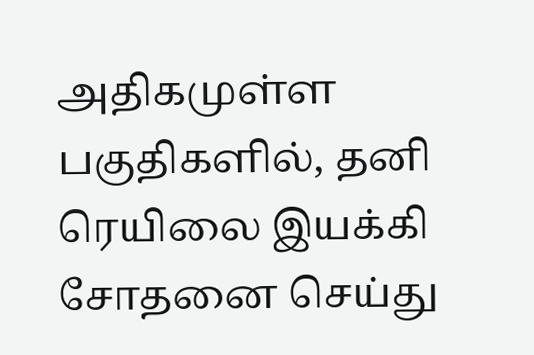அதிகமுள்ள பகுதிகளில், தனி ரெயிலை இயக்கி சோதனை செய்து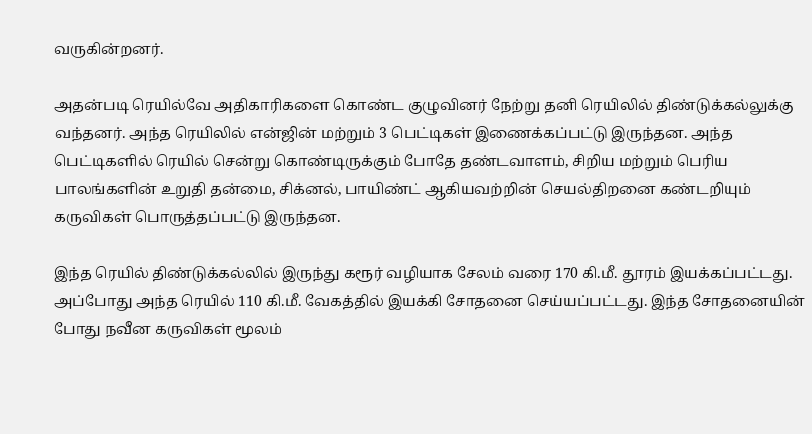வருகின்றனர்.

அதன்படி ரெயில்வே அதிகாரிகளை கொண்ட குழுவினர் நேற்று தனி ரெயிலில் திண்டுக்கல்லுக்கு வந்தனர். அந்த ரெயிலில் என்ஜின் மற்றும் 3 பெட்டிகள் இணைக்கப்பட்டு இருந்தன. அந்த பெட்டிகளில் ரெயில் சென்று கொண்டிருக்கும் போதே தண்டவாளம், சிறிய மற்றும் பெரிய பாலங்களின் உறுதி தன்மை, சிக்னல், பாயிண்ட் ஆகியவற்றின் செயல்திறனை கண்டறியும் கருவிகள் பொருத்தப்பட்டு இருந்தன.

இந்த ரெயில் திண்டுக்கல்லில் இருந்து கரூர் வழியாக சேலம் வரை 170 கி.மீ. தூரம் இயக்கப்பட்டது. அப்போது அந்த ரெயில் 110 கி.மீ. வேகத்தில் இயக்கி சோதனை செய்யப்பட்டது. இந்த சோதனையின் போது நவீன கருவிகள் மூலம்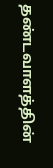தண்டவாளத்தின்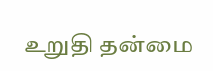உறுதி தன்மை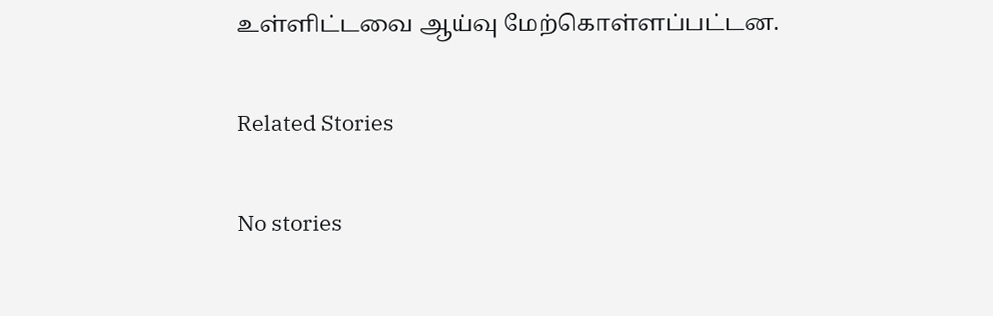உள்ளிட்டவை ஆய்வு மேற்கொள்ளப்பட்டன.

Related Stories

No stories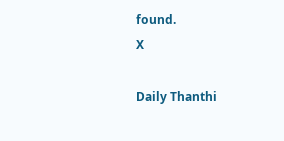found.
X

Daily Thanthi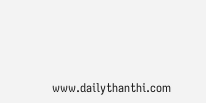www.dailythanthi.com